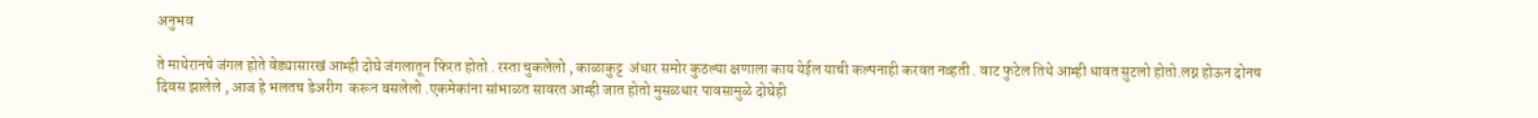अनुभव

ते माथेरानचे जंगल होते वेड्यासारखं आम्ही दोघे जंगलातून फिरत होतो . रस्ता चुकलेलो , काळाकुट्ट  अंधार समोर कुठल्या क्षणाला काय येईल याची कल्पनाही करवत नव्हती . वाट फुटेल तिथे आम्ही धावत सुटलो होतो.लग्न होऊन दोनच दिवस झालेले , आज हे भलतच डेअरीग  करून बसलेलो .एकमेकांना सांभाळत सावरत आम्ही जात होतो मुसळधार पावसामुळे दोघेही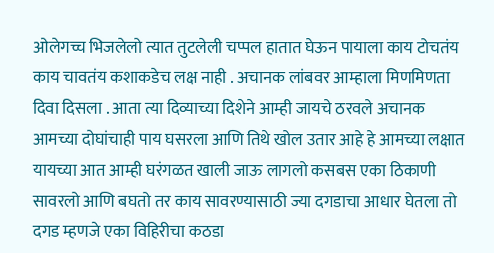ओलेगच्च भिजलेलो त्यात तुटलेली चप्पल हातात घेऊन पायाला काय टोचतंय काय चावतंय कशाकडेच लक्ष नाही . अचानक लांबवर आम्हाला मिणमिणता  दिवा दिसला . आता त्या दिव्याच्या दिशेने आम्ही जायचे ठरवले अचानक आमच्या दोघांचाही पाय घसरला आणि तिथे खोल उतार आहे हे आमच्या लक्षात यायच्या आत आम्ही घरंगळत खाली जाऊ लागलो कसबस एका ठिकाणी सावरलो आणि बघतो तर काय सावरण्यासाठी ज्या दगडाचा आधार घेतला तो दगड म्हणजे एका विहिरीचा कठडा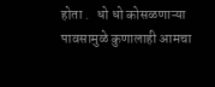होता .   धो धो कोसळणाऱ्या पावसामुळे कुणालाही आमचा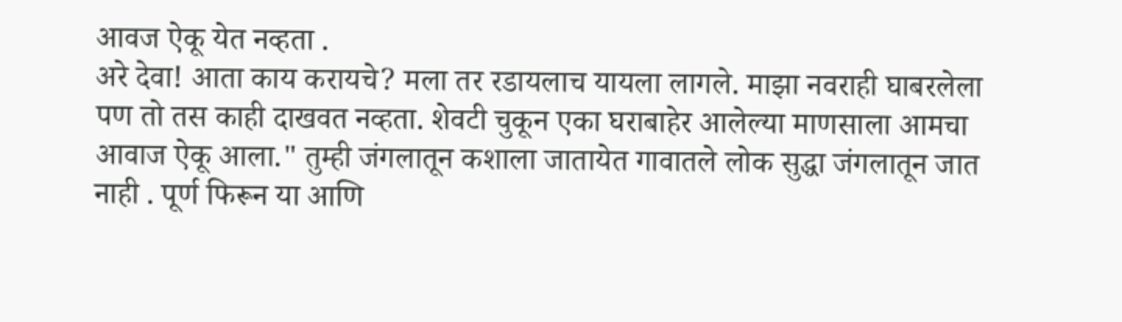आवज ऐकू येत नव्हता .
अरे देवा! आता काय करायचे? मला तर रडायलाच यायला लागले. माझा नवराही घाबरलेला पण तो तस काही दाखवत नव्हता. शेवटी चुकून एका घराबाहेर आलेल्या माणसाला आमचा आवाज ऐकू आला." तुम्ही जंगलातून कशाला जातायेत गावातले लोक सुद्धा जंगलातून जात नाही . पूर्ण फिरून या आणि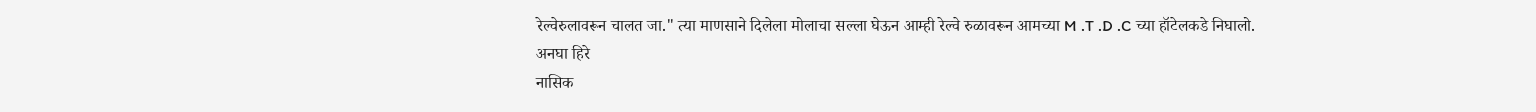रेल्वेरुलावरून चालत जा." त्या माणसाने दिलेला मोलाचा सल्ला घेऊन आम्ही रेल्वे रुळावरून आमच्या M .T .D .C च्या हॉटेलकडे निघालो.
अनघा हिरे
नासिक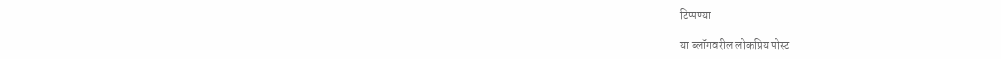टिप्पण्या

या ब्लॉगवरील लोकप्रिय पोस्ट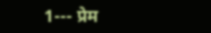1--- प्रेम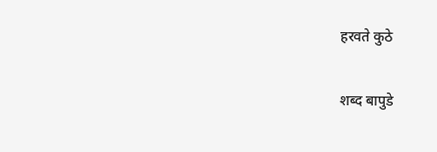हरवते कुठे

शब्द बापुडे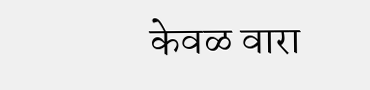केवळ वारा